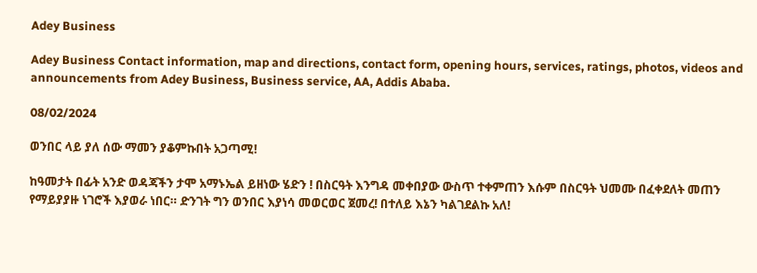Adey Business

Adey Business Contact information, map and directions, contact form, opening hours, services, ratings, photos, videos and announcements from Adey Business, Business service, AA, Addis Ababa.

08/02/2024

ወንበር ላይ ያለ ሰው ማመን ያቆምኩበት አጋጣሚ!

ከዓመታት በፊት አንድ ወዳጃችን ታሞ አማኑኤል ይዘነው ሄድን ! በስርዓት እንግዳ መቀበያው ውስጥ ተቀምጠን እሱም በስርዓት ህመሙ በፈቀደለት መጠን የማይያያዙ ነገሮች እያወራ ነበር። ድንገት ግን ወንበር እያነሳ መወርወር ጀመረ! በተለይ እኔን ካልገደልኩ አለ!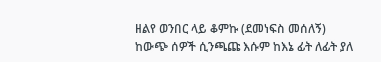ዘልየ ወንበር ላይ ቆምኩ (ደመነፍስ መሰለኝ) ከውጭ ሰዎች ሲንጫጩ እሱም ከእኔ ፊት ለፊት ያለ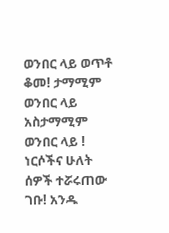ወንበር ላይ ወጥቶ ቆመ! ታማሚም ወንበር ላይ አስታማሚም ወንበር ላይ ! ነርሶችና ሁለት ሰዎች ተሯሩጠው ገቡ! አንዱ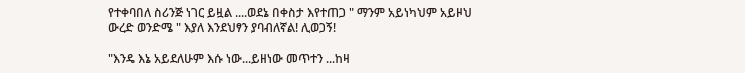የተቀባበለ ስሪንጅ ነገር ይዟል ....ወደኔ በቀስታ እየተጠጋ " ማንም አይነካህም አይዞህ ውረድ ወንድሜ " እያለ እንደህፃን ያባብለኛል! ሊወጋኝ!

"እንዴ እኔ አይደለሁም እሱ ነው...ይዘነው መጥተን ...ከዛ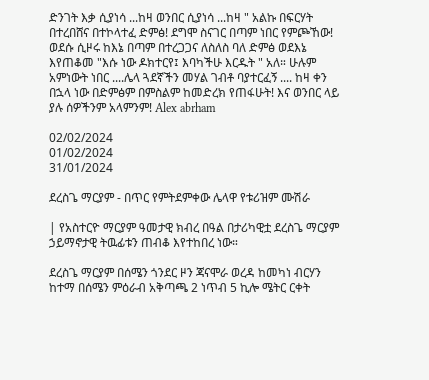ድንገት እቃ ሲያነሳ ...ከዛ ወንበር ሲያነሳ ...ከዛ " አልኩ በፍርሃት በተረበሸና በተኮላተፈ ድምፅ! ደግሞ ስናገር በጣም ነበር የምጮኸው! ወደሱ ሲዞሩ ከእኔ በጣም በተረጋጋና ለስለስ ባለ ድምፅ ወደእኔ እየጠቆመ "እሱ ነው ዶክተርየ፤ እባካችሁ እርዱት " አለ። ሁሉም አምነውት ነበር ....ሌላ ጓደኛችን መሃል ገብቶ ባያተርፈኝ .... ከዛ ቀን በኋላ ነው በድምፅም በምስልም ከመድረክ የጠፋሁት! እና ወንበር ላይ ያሉ ሰዎችንም አላምንም! Alex abrham

02/02/2024
01/02/2024
31/01/2024

ደረስጌ ማርያም - በጥር የምትደምቀው ሌላዋ የቱሪዝም ሙሽራ

| የአስተርዮ ማርያም ዓመታዊ ክብረ በዓል በታሪካዊቷ ደረስጌ ማርያም ኃይማኖታዊ ትዉፊቱን ጠብቆ እየተከበረ ነው።

ደረስጌ ማርያም በሰሜን ጎንደር ዞን ጃናሞራ ወረዳ ከመካነ ብርሃን ከተማ በሰሜን ምዕራብ አቅጣጫ 2 ነጥብ 5 ኪሎ ሜትር ርቀት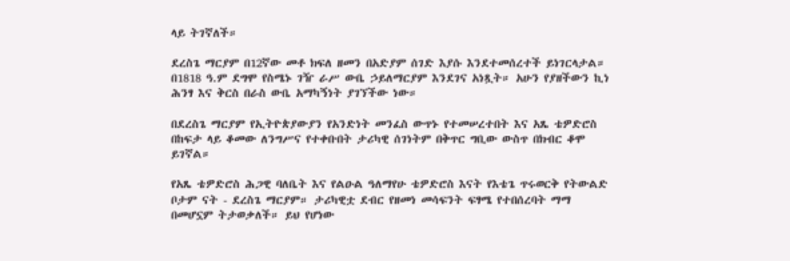ላይ ትገኛለች።

ደረስጌ ማርያም በ12ኛው መቶ ክፍለ ዘመን በአድያም ሰገድ እያሱ እንደተመሰረተች ይነገርላታል። በ1818 ዓ.ም ደግሞ የስሜኑ ገዥ ራሥ ውቤ ኃይለማርያም እንደገና አነጿት። አሁን የያዘችውን ኪነ ሕንፃ እና ቅርስ በራስ ውቤ አማካኝነት ያገኘችው ነው።

በደረስጌ ማርያም የኢትዮጵያውያን የአንድነት መንፈስ ውጥኑ የተመሠረተበት እና አጼ ቴዎድሮስ በከፍታ ላይ ቆመው ለንግሥና የተቀቡበት ታሪካዊ ሰገነትም በቅጥር ግቢው ውስጥ በክብር ቆሞ ይገኛል።

የአጼ ቴዎድሮስ ሕጋዊ ባለቤት እና የልዑል ዓለማየሁ ቴዎድሮስ እናት የእቴጌ ጥሩወርቅ የትውልድ ቦታም ናት - ደረስጌ ማርያም። ታሪካዊቷ ደብር የዘመነ መሳፍንት ፍፃሜ የተበሰረባት ማማ በመሆኗም ትታወቃለች። ይህ የሆነው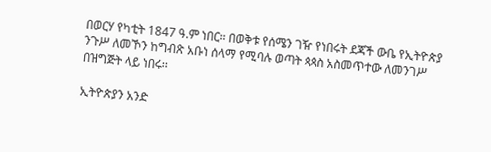በወርሃ የካቲት 1847 ዓ.ም ነበር። በወቅቱ የሰሜን ገዥ የነበሩት ደጃች ውቤ የኢትዮጵያ ንጉሥ ለመኾን ከግብጽ አቡነ ሰላማ የሚባሉ ወጣት ጳጳስ አስመጥተው ለመንገሥ በዝግጅት ላይ ነበሩ፡፡

ኢትዮጵያን አንድ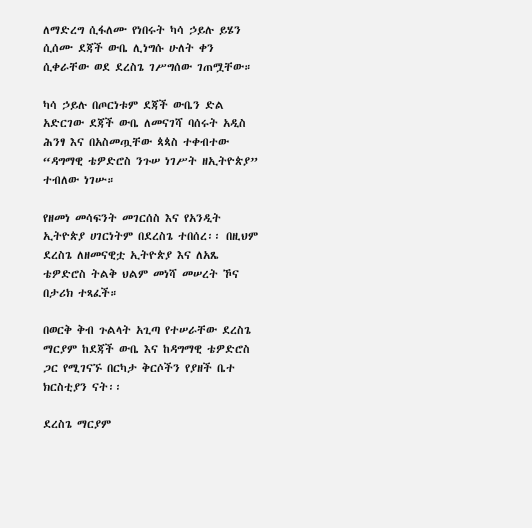ለማድረግ ሲፋለሙ የነበሩት ካሳ ኃይሉ ይሄን ሲሰሙ ደጃች ውቤ ሊነግሱ ሁለት ቀን ሲቀራቸው ወደ ደረስጌ ገሥግሰው ገጠሟቸው።

ካሳ ኃይሉ በጦርነቱም ደጃች ውቤን ድል አድርገው ደጃች ውቤ ለመናገሻ ባሰሩት አዲስ ሕንፃ እና በአስመጧቸው ጳጳስ ተቀብተው “ዳግማዊ ቴዎድሮስ ንጉሠ ነገሥት ዘኢትዮጵያ” ተብለው ነገሡ።

የዘመነ መሳፍንት መገርሰስ እና የአንዲት ኢትዮጵያ ሀገርነትም በደረስጌ ተበሰረ፡፡ በዚህም ደረስጌ ለዘመናዊቷ ኢትዮጵያ እና ለአጼ ቴዎድሮስ ትልቅ ህልም መነሻ መሠረት ኾና በታሪክ ተጻፈች።

በወርቅ ቅብ ጉልላት አጊጣ የተሠራቸው ደረስጌ ማርያም ከደጃች ውቤ እና ከዳግማዊ ቴዎድሮስ ጋር የሚገናኙ በርካታ ቅርሶችን የያዘች ቤተ ክርስቲያን ናት፡፡

ደረስጌ ማርያም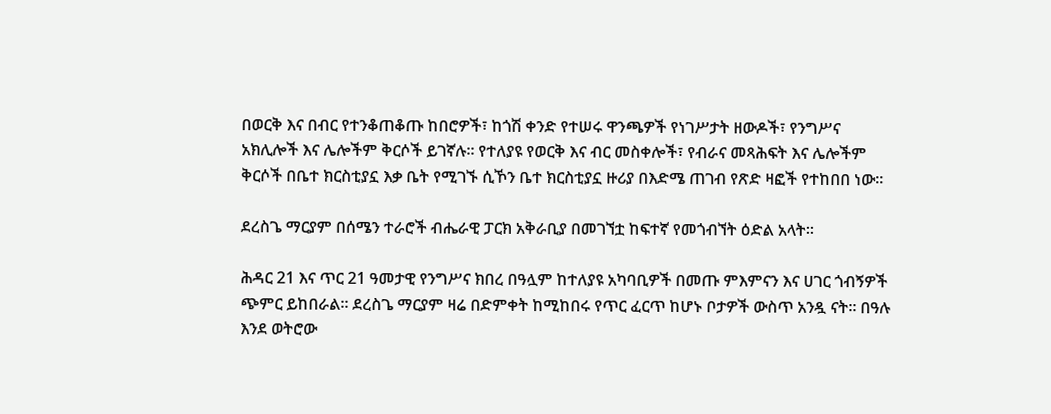በወርቅ እና በብር የተንቆጠቆጡ ከበሮዎች፣ ከጎሽ ቀንድ የተሠሩ ዋንጫዎች የነገሥታት ዘውዶች፣ የንግሥና አክሊሎች እና ሌሎችም ቅርሶች ይገኛሉ። የተለያዩ የወርቅ እና ብር መስቀሎች፣ የብራና መጻሕፍት እና ሌሎችም ቅርሶች በቤተ ክርስቲያኗ እቃ ቤት የሚገኙ ሲኾን ቤተ ክርስቲያኗ ዙሪያ በእድሜ ጠገብ የጽድ ዛፎች የተከበበ ነው፡፡

ደረስጌ ማርያም በሰሜን ተራሮች ብሔራዊ ፓርክ አቅራቢያ በመገኘቷ ከፍተኛ የመጎብኘት ዕድል አላት።

ሕዳር 21 እና ጥር 21 ዓመታዊ የንግሥና ክበረ በዓሏም ከተለያዩ አካባቢዎች በመጡ ምእምናን እና ሀገር ጎብኝዎች ጭምር ይከበራል። ደረስጌ ማርያም ዛሬ በድምቀት ከሚከበሩ የጥር ፈርጥ ከሆኑ ቦታዎች ውስጥ አንዷ ናት። በዓሉ እንደ ወትሮው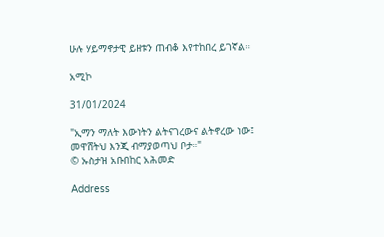ሁሉ ሃይማኖታዊ ይዘቱን ጠብቆ እየተከበረ ይገኛል።

አሚኮ

31/01/2024

"ኢማን ማለት እውነትን ልትናገረውና ልትኖረው ነው፤ መዋሸትህ እንጂ ብማያወጣህ ቦታ።"
© ኡስታዝ አቡበከር አሕመድ

Address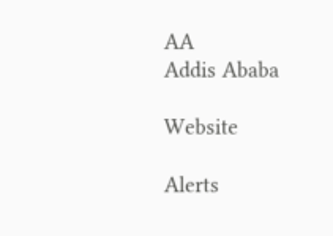AA
Addis Ababa

Website

Alerts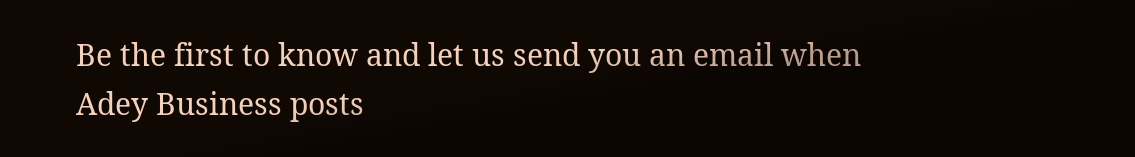Be the first to know and let us send you an email when Adey Business posts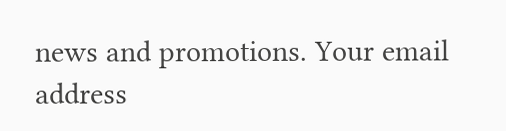news and promotions. Your email address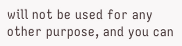will not be used for any other purpose, and you can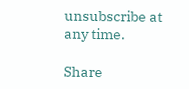unsubscribe at any time.

Share